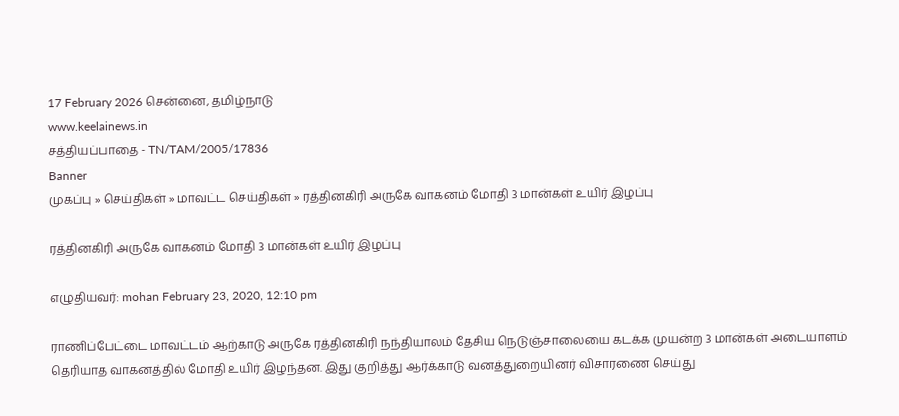17 February 2026 சென்னை, தமிழ்நாடு
www.keelainews.in
சத்தியப்பாதை - TN/TAM/2005/17836
Banner
முகப்பு » செய்திகள் » மாவட்ட செய்திகள் » ரத்தினகிரி அருகே வாகனம் மோதி 3 மான்கள் உயிர் இழப்பு

ரத்தினகிரி அருகே வாகனம் மோதி 3 மான்கள் உயிர் இழப்பு

எழுதியவர்: mohan February 23, 2020, 12:10 pm

ராணிப்பேட்டை மாவட்டம் ஆற்காடு அருகே ரத்தினகிரி நந்தியாலம் தேசிய நெடுஞ்சாலையை கடக்க முயன்ற 3 மான்கள் அடையாளம் தெரியாத வாகனத்தில் மோதி உயிர் இழந்தன. இது குறித்து ஆர்க்காடு வனத்துறையினர் விசாரணை செய்து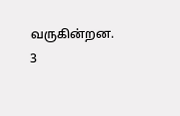வருகின்றன. 3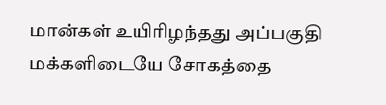மான்கள் உயிரிழந்தது அப்பகுதி மக்களிடையே சோகத்தை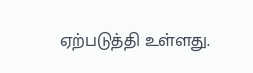ஏற்படுத்தி உள்ளது.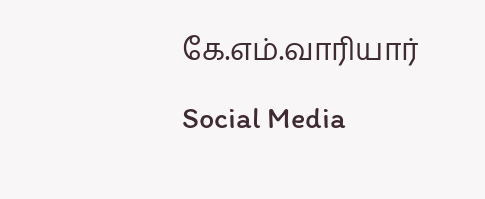கே.எம்.வாரியார்

Social Media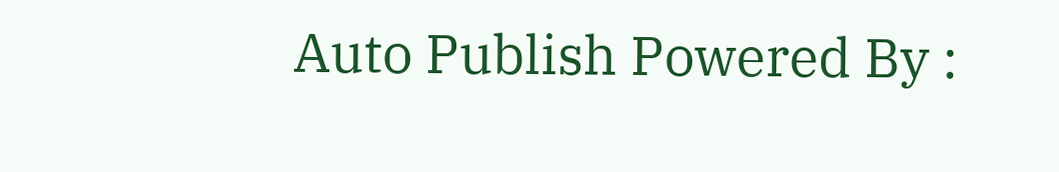Auto Publish Powered By :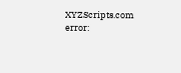XYZScripts.com
error: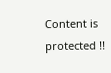Content is protected !!